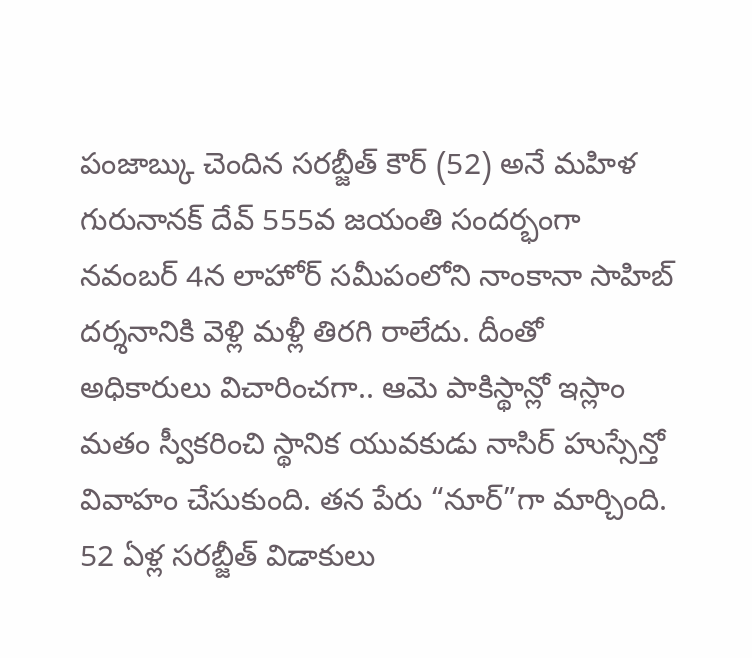పంజాబ్కు చెందిన సరబ్జీత్ కౌర్ (52) అనే మహిళ గురునానక్ దేవ్ 555వ జయంతి సందర్భంగా నవంబర్ 4న లాహోర్ సమీపంలోని నాంకానా సాహిబ్ దర్శనానికి వెళ్లి మళ్లీ తిరగి రాలేదు. దీంతో అధికారులు విచారించగా.. ఆమె పాకిస్థాన్లో ఇస్లాం మతం స్వీకరించి స్థానిక యువకుడు నాసిర్ హుస్సేన్తో వివాహం చేసుకుంది. తన పేరు “నూర్”గా మార్చింది. 52 ఏళ్ల సరబ్జీత్ విడాకులు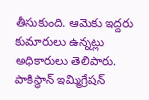తీసుకుంది. ఆమెకు ఇద్దరు కుమారులు ఉన్నట్లు అధికారులు తెలిపారు. పాకిస్థాన్ ఇమ్మిగ్రేషన్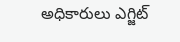అధికారులు ఎగ్జిట్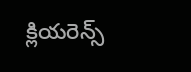క్లియరెన్స్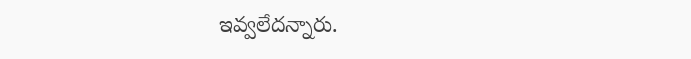ఇవ్వలేదన్నారు.